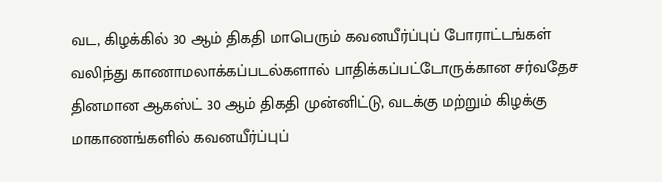வட, கிழக்கில் 30 ஆம் திகதி மாபெரும் கவனயீர்ப்புப் போராட்டங்கள்
வலிந்து காணாமலாக்கப்படல்களால் பாதிக்கப்பட்டோருக்கான சர்வதேச தினமான ஆகஸ்ட் 30 ஆம் திகதி முன்னிட்டு, வடக்கு மற்றும் கிழக்கு மாகாணங்களில் கவனயீர்ப்புப்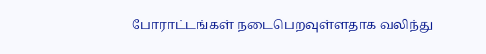போராட்டங்கள் நடைபெறவுள்ளதாக வலிந்து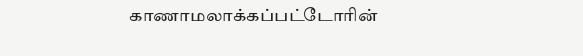காணாமலாக்கப்பட்டோரின்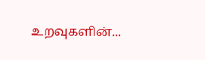உறவுகளின்...